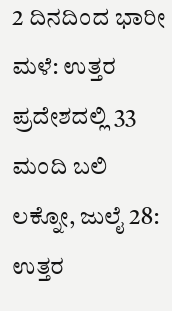2 ದಿನದಿಂದ ಭಾರೀ ಮಳೆ: ಉತ್ತರ ಪ್ರದೇಶದಲ್ಲಿ 33 ಮಂದಿ ಬಲಿ
ಲಕ್ನೋ, ಜುಲೈ 28: ಉತ್ತರ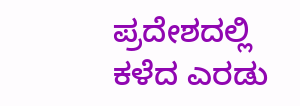ಪ್ರದೇಶದಲ್ಲಿ ಕಳೆದ ಎರಡು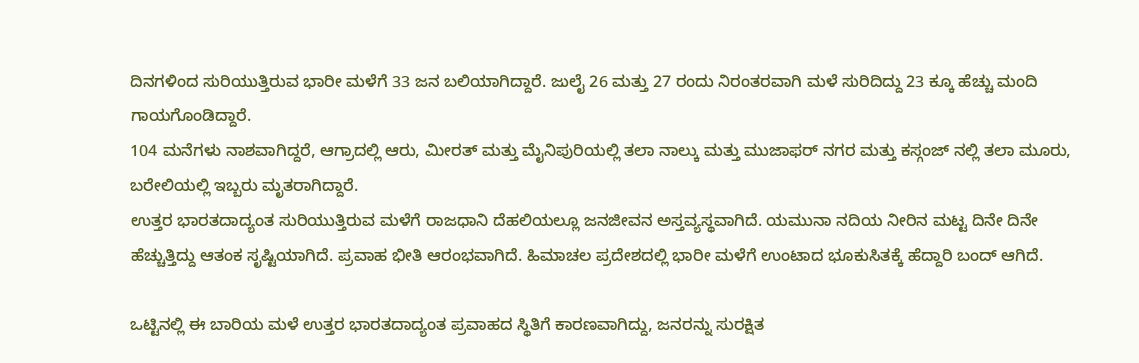ದಿನಗಳಿಂದ ಸುರಿಯುತ್ತಿರುವ ಭಾರೀ ಮಳೆಗೆ 33 ಜನ ಬಲಿಯಾಗಿದ್ದಾರೆ. ಜುಲೈ 26 ಮತ್ತು 27 ರಂದು ನಿರಂತರವಾಗಿ ಮಳೆ ಸುರಿದಿದ್ದು 23 ಕ್ಕೂ ಹೆಚ್ಚು ಮಂದಿ ಗಾಯಗೊಂಡಿದ್ದಾರೆ.
104 ಮನೆಗಳು ನಾಶವಾಗಿದ್ದರೆ, ಆಗ್ರಾದಲ್ಲಿ ಆರು, ಮೀರತ್ ಮತ್ತು ಮೈನಿಪುರಿಯಲ್ಲಿ ತಲಾ ನಾಲ್ಕು ಮತ್ತು ಮುಜಾಫರ್ ನಗರ ಮತ್ತು ಕಸ್ಗಂಜ್ ನಲ್ಲಿ ತಲಾ ಮೂರು, ಬರೇಲಿಯಲ್ಲಿ ಇಬ್ಬರು ಮೃತರಾಗಿದ್ದಾರೆ.
ಉತ್ತರ ಭಾರತದಾದ್ಯಂತ ಸುರಿಯುತ್ತಿರುವ ಮಳೆಗೆ ರಾಜಧಾನಿ ದೆಹಲಿಯಲ್ಲೂ ಜನಜೀವನ ಅಸ್ತವ್ಯಸ್ಥವಾಗಿದೆ. ಯಮುನಾ ನದಿಯ ನೀರಿನ ಮಟ್ಟ ದಿನೇ ದಿನೇ ಹೆಚ್ಚುತ್ತಿದ್ದು ಆತಂಕ ಸೃಷ್ಟಿಯಾಗಿದೆ. ಪ್ರವಾಹ ಭೀತಿ ಆರಂಭವಾಗಿದೆ. ಹಿಮಾಚಲ ಪ್ರದೇಶದಲ್ಲಿ ಭಾರೀ ಮಳೆಗೆ ಉಂಟಾದ ಭೂಕುಸಿತಕ್ಕೆ ಹೆದ್ದಾರಿ ಬಂದ್ ಆಗಿದೆ.

ಒಟ್ಟಿನಲ್ಲಿ ಈ ಬಾರಿಯ ಮಳೆ ಉತ್ತರ ಭಾರತದಾದ್ಯಂತ ಪ್ರವಾಹದ ಸ್ಥಿತಿಗೆ ಕಾರಣವಾಗಿದ್ದು, ಜನರನ್ನು ಸುರಕ್ಷಿತ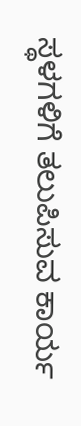ಸ್ಥಳಗಳಿಗೆ ತಲುಪಿಸುವ ಕಾರ್ಯ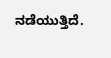ನಡೆಯುತ್ತಿದೆ.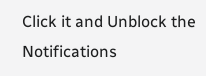Click it and Unblock the Notifications